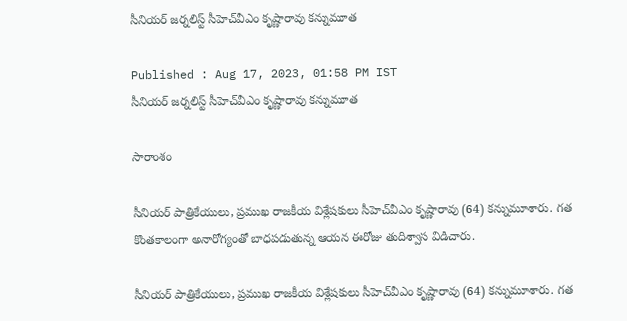సీనియర్ జర్నలిస్ట్ సీహెచ్‌వీఎం కృష్ణారావు కన్నుమూత

Published : Aug 17, 2023, 01:58 PM IST
సీనియర్ జర్నలిస్ట్ సీహెచ్‌వీఎం కృష్ణారావు కన్నుమూత

సారాంశం

సీనియర్ పాత్రికేయులు, ప్రముఖ రాజకీయ విశ్లేషకులు సీహెచ్‌వీఎం కృష్ణారావు (64) కన్నుమూశారు. గత కొంతకాలంగా అనారోగ్యంతో బాధపడుతున్న ఆయన ఈరోజు తుదిశ్వాస విడిచారు.

సీనియర్ పాత్రికేయులు, ప్రముఖ రాజకీయ విశ్లేషకులు సీహెచ్‌వీఎం కృష్ణారావు (64) కన్నుమూశారు. గత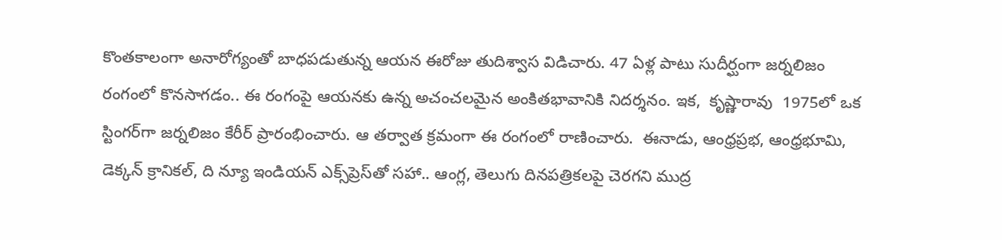కొంతకాలంగా అనారోగ్యంతో బాధపడుతున్న ఆయన ఈరోజు తుదిశ్వాస విడిచారు. 47 ఏళ్ల పాటు సుదీర్ఘంగా జర్నలిజం రంగంలో కొనసాగడం.. ఈ రంగంపై ఆయనకు ఉన్న అచంచలమైన అంకితభావానికి నిదర్శనం. ఇక,  కృష్ణారావు  1975లో ఒక స్టింగర్‌గా జర్నలిజం కేరీర్ ప్రారంభించారు. ఆ తర్వాత క్రమంగా ఈ రంగంలో రాణించారు.  ఈనాడు, ఆంధ్రప్రభ, ఆంధ్రభూమి, డెక్కన్ క్రానికల్, ది న్యూ ఇండియన్ ఎక్స్‌ప్రెస్‌తో సహా.. ఆంగ్ల, తెలుగు దినపత్రికలపై చెరగని ముద్ర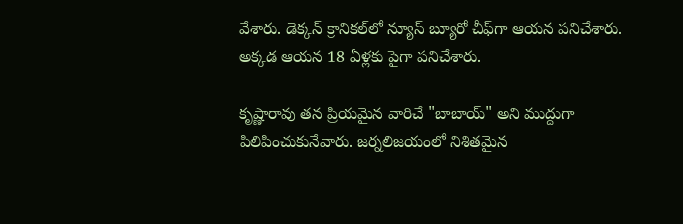వేశారు. డెక్కన్ క్రానికల్‌లో న్యూస్ బ్యూరో చీఫ్‌గా ఆయన పనిచేశారు. అక్కడ ఆయన 18 ఏళ్లకు పైగా పనిచేశారు.

కృష్ణారావు తన ప్రియమైన వారిచే "బాబాయ్" అని ముద్దుగా పిలిపించుకునేవారు. జర్నలిజయంలో నిశితమైన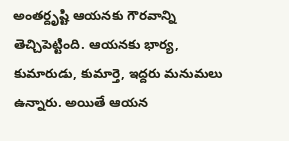అంతర్దృష్టి ఆయనకు గౌరవాన్ని తెచ్చిపెట్టింది. ఆయనకు భార్య, కుమారుడు, కుమార్తె, ఇద్దరు మనుమలు ఉన్నారు. అయితే ఆయన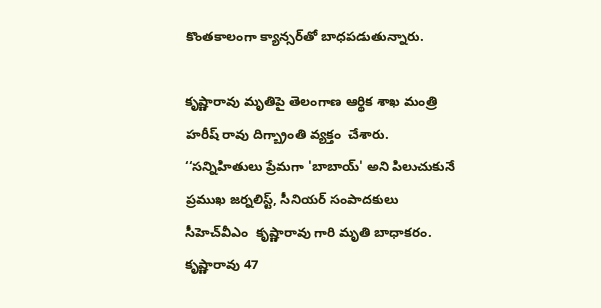కొంతకాలంగా క్యాన్సర్‌తో బాధపడుతున్నారు.

కృష్ణారావు మృతిపై తెలంగాణ ఆర్థిక శాఖ మంత్రి హరీష్ రావు దిగ్బ్రాంతి వ్యక్తం  చేశారు. ‘‘సన్నిహితులు ప్రేమగా 'బాబాయ్' అని పిలుచుకునే ప్రముఖ జర్నలిస్ట్, సీనియర్ సంపాదకులు సీహెచ్‌వీఎం  కృష్ణారావు గారి మృతి బాధాకరం. కృష్ణారావు 47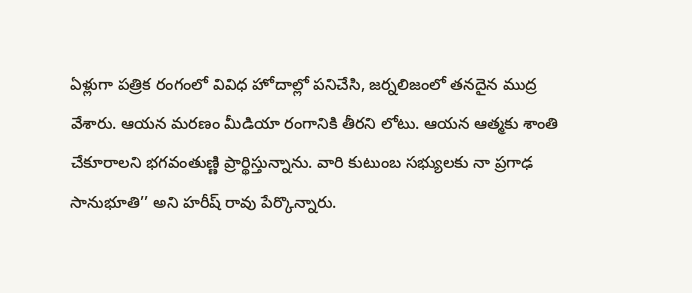ఏళ్లుగా పత్రిక రంగంలో వివిధ హోదాల్లో పనిచేసి, జర్నలిజంలో తనదైన ముద్ర వేశారు. ఆయన మరణం మీడియా రంగానికి తీరని లోటు. ఆయన ఆత్మకు శాంతి చేకూరాలని భగవంతుణ్ణి ప్రార్థిస్తున్నాను. వారి కుటుంబ సభ్యులకు నా ప్రగాఢ సానుభూతి’’ అని హరీష్ రావు పేర్కొన్నారు.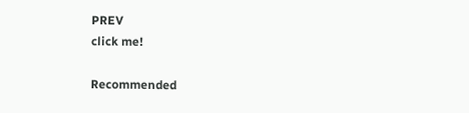PREV
click me!

Recommended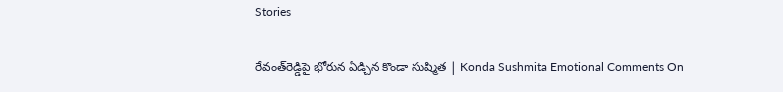Stories

రేవంత్‌రెడ్డిపై భోరున ఏడ్చిన కొండా సుష్మిత | Konda Sushmita Emotional Comments On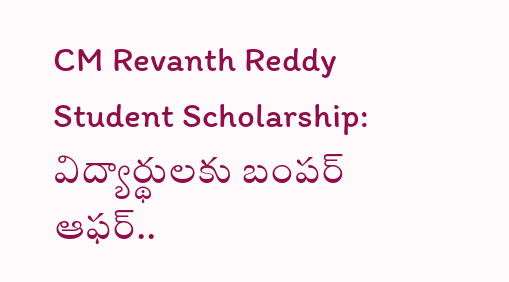CM Revanth Reddy
Student Scholarship: విద్యార్థులకు బంపర్ ఆఫర్..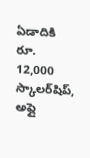ఏడాదికి రూ. 12,000 స్కాలర్‌షిప్, అప్లై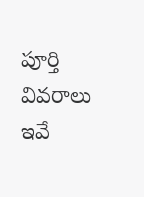పూర్తి వివరాలు ఇవే